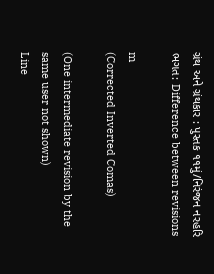ગ્રંથ અને ગ્રંથકાર : પુસ્તક ૧૧મું/નિરંજન નરહરિ ભગત: Difference between revisions

m
(Corrected Inverted Comas)

(One intermediate revision by the same user not shown)
Line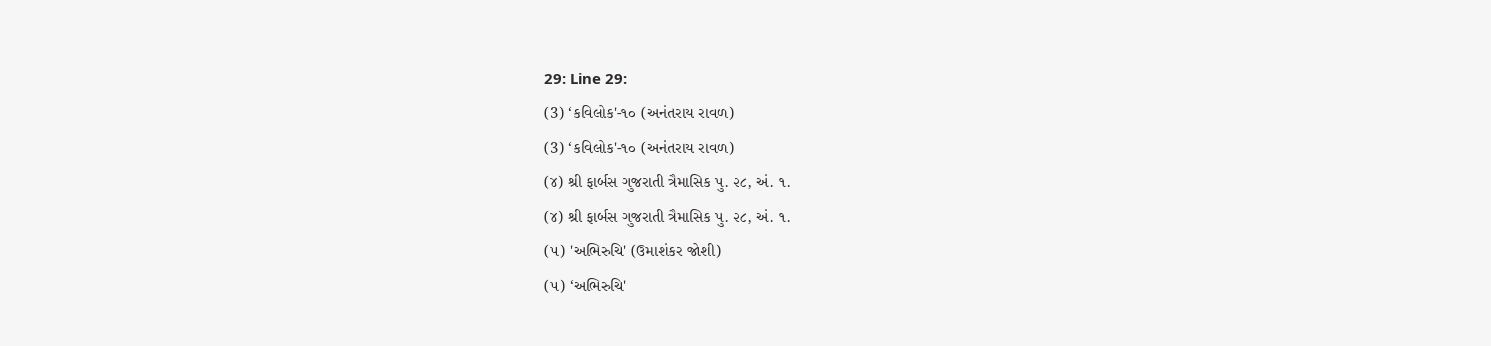29: Line 29:
(3) ‘કવિલોક'-૧૦ (અનંતરાય રાવળ)
(3) ‘કવિલોક'-૧૦ (અનંતરાય રાવળ)
(૪) શ્રી ફાર્બસ ગુજરાતી ત્રૈમાસિક પુ. ૨૮, અં. ૧.
(૪) શ્રી ફાર્બસ ગુજરાતી ત્રૈમાસિક પુ. ૨૮, અં. ૧.
(૫) 'અભિરુચિ' (ઉમાશંકર જોશી)
(૫) ‘અભિરુચિ'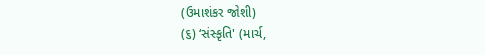(ઉમાશંકર જોશી)
(૬) ‘સંસ્કૃતિ' (માર્ચ,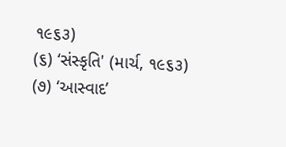૧૯૬૩)
(૬) ‘સંસ્કૃતિ' (માર્ચ, ૧૯૬૩)
(૭) ‘આસ્વાદ’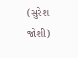(સુરેશ જોશી)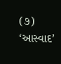(૭) ‘આસ્વાદ’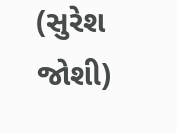(સુરેશ જોશી)